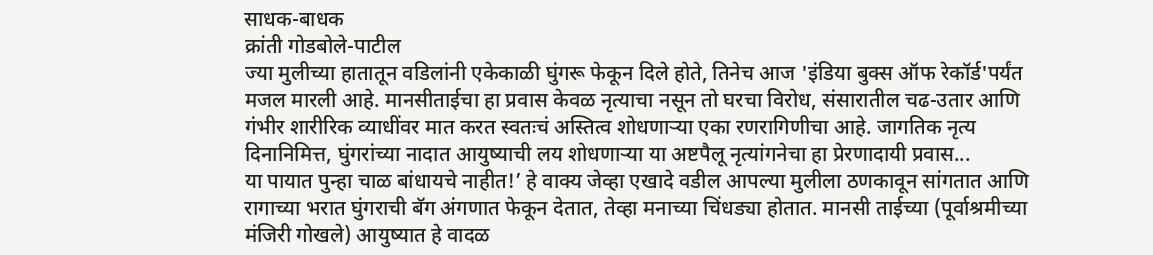साधक-बाधक
क्रांती गोडबोले-पाटील
ज्या मुलीच्या हातातून वडिलांनी एकेकाळी घुंगरू फेकून दिले होते, तिनेच आज 'इंडिया बुक्स ऑफ रेकॉर्ड'पर्यंत मजल मारली आहे. मानसीताईचा हा प्रवास केवळ नृत्याचा नसून तो घरचा विरोध, संसारातील चढ-उतार आणि गंभीर शारीरिक व्याधींवर मात करत स्वतःचं अस्तित्व शोधणाऱ्या एका रणरागिणीचा आहे. जागतिक नृत्य दिनानिमित्त, घुंगरांच्या नादात आयुष्याची लय शोधणाऱ्या या अष्टपैलू नृत्यांगनेचा हा प्रेरणादायी प्रवास...
या पायात पुन्हा चाळ बांधायचे नाहीत!’ हे वाक्य जेव्हा एखादे वडील आपल्या मुलीला ठणकावून सांगतात आणि रागाच्या भरात घुंगराची बॅग अंगणात फेकून देतात, तेव्हा मनाच्या चिंधड्या होतात. मानसी ताईच्या (पूर्वाश्रमीच्या मंजिरी गोखले) आयुष्यात हे वादळ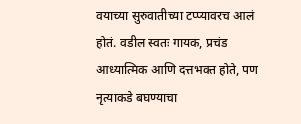वयाच्या सुरुवातीच्या टप्प्यावरच आलं होतं. वडील स्वतः गायक, प्रचंड आध्यात्मिक आणि दत्तभक्त होते, पण नृत्याकडे बघण्याचा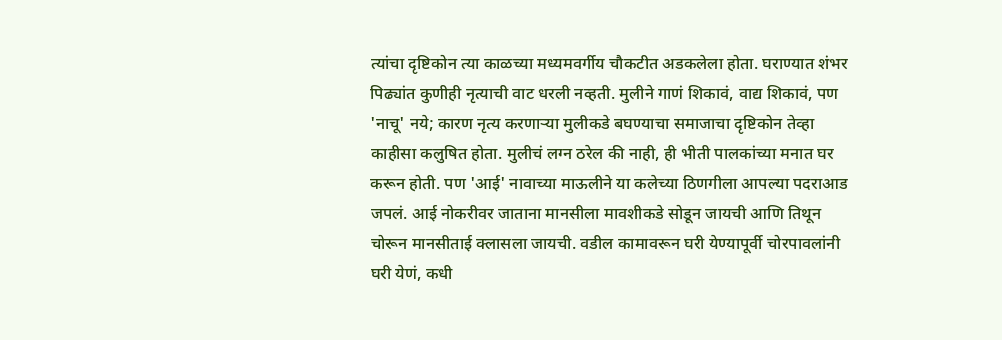त्यांचा दृष्टिकोन त्या काळच्या मध्यमवर्गीय चौकटीत अडकलेला होता. घराण्यात शंभर पिढ्यांत कुणीही नृत्याची वाट धरली नव्हती. मुलीने गाणं शिकावं, वाद्य शिकावं, पण 'नाचू' नये; कारण नृत्य करणाऱ्या मुलीकडे बघण्याचा समाजाचा दृष्टिकोन तेव्हा काहीसा कलुषित होता. मुलीचं लग्न ठरेल की नाही, ही भीती पालकांच्या मनात घर करून होती. पण 'आई' नावाच्या माऊलीने या कलेच्या ठिणगीला आपल्या पदराआड जपलं. आई नोकरीवर जाताना मानसीला मावशीकडे सोडून जायची आणि तिथून चोरून मानसीताई क्लासला जायची. वडील कामावरून घरी येण्यापूर्वी चोरपावलांनी घरी येणं, कधी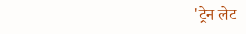'ट्रेन लेट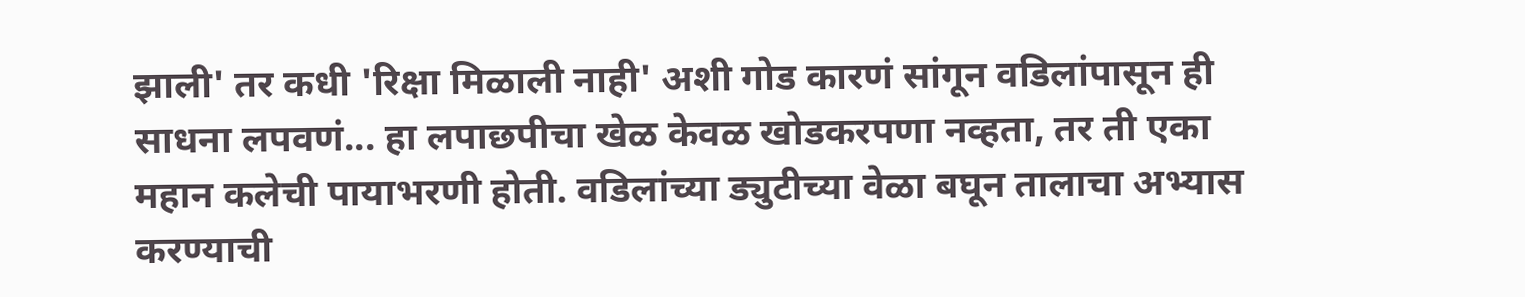झाली' तर कधी 'रिक्षा मिळाली नाही' अशी गोड कारणं सांगून वडिलांपासून ही साधना लपवणं... हा लपाछपीचा खेळ केवळ खोडकरपणा नव्हता, तर ती एका महान कलेची पायाभरणी होती. वडिलांच्या ड्युटीच्या वेळा बघून तालाचा अभ्यास करण्याची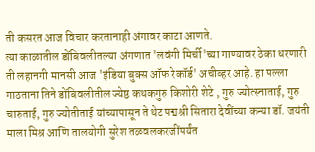ती कसरत आज विचार करतानाही अंगावर काटा आणते.
त्या काळातील डोंबिवलीतल्या अंगणात 'लवंगी मिर्ची'च्या गाण्यावर ठेका धरणारी ती लहानगी मानसी आज 'इंडिया बुक्स ऑफ रेकॉर्ड' अचीव्हर आहे. हा पल्ला गाठताना तिने डोंबिवलीतील ज्येष्ठ कथकगुरु किशोरी शेटे , गुरु ज्योत्स्नाताई, गुरु चारुताई, गुरु ज्योतीताई यांच्यापासून ते थेट पद्मश्री सितारा देवींच्या कन्या डॉ. जयंती माला मिश्र आणि तालयोगी सुरेश तळवलकरजींपर्यंत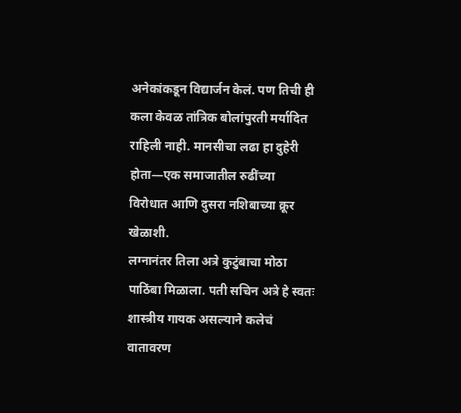अनेकांकडून विद्यार्जन केलं. पण तिची ही कला केवळ तांत्रिक बोलांपुरती मर्यादित राहिली नाही. मानसीचा लढा हा दुहेरी होता—एक समाजातील रुढींच्या विरोधात आणि दुसरा नशिबाच्या क्रूर खेळाशी.
लग्नानंतर तिला अत्रे कुटुंबाचा मोठा पाठिंबा मिळाला. पती सचिन अत्रे हे स्वतः शास्त्रीय गायक असल्याने कलेचं वातावरण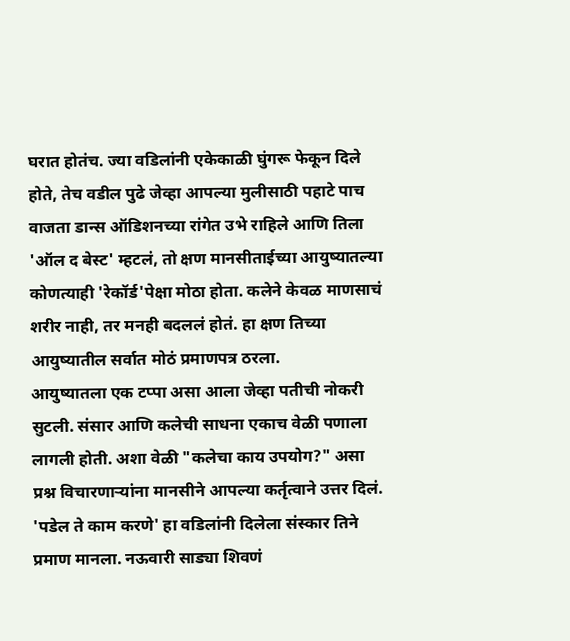घरात होतंच. ज्या वडिलांनी एकेकाळी घुंगरू फेकून दिले होते, तेच वडील पुढे जेव्हा आपल्या मुलीसाठी पहाटे पाच वाजता डान्स ऑडिशनच्या रांगेत उभे राहिले आणि तिला 'ऑल द बेस्ट' म्हटलं, तो क्षण मानसीताईच्या आयुष्यातल्या कोणत्याही 'रेकॉर्ड'पेक्षा मोठा होता. कलेने केवळ माणसाचं शरीर नाही, तर मनही बदललं होतं. हा क्षण तिच्या आयुष्यातील सर्वात मोठं प्रमाणपत्र ठरला.
आयुष्यातला एक टप्पा असा आला जेव्हा पतीची नोकरी सुटली. संसार आणि कलेची साधना एकाच वेळी पणाला लागली होती. अशा वेळी "कलेचा काय उपयोग?" असा प्रश्न विचारणाऱ्यांना मानसीने आपल्या कर्तृत्वाने उत्तर दिलं. 'पडेल ते काम करणे' हा वडिलांनी दिलेला संस्कार तिने प्रमाण मानला. नऊवारी साड्या शिवणं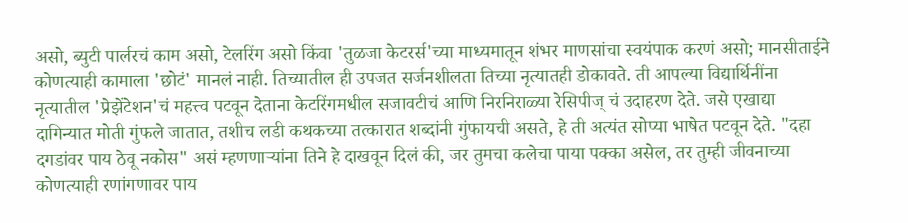असो, ब्युटी पार्लरचं काम असो, टेलरिंग असो किंवा 'तुळजा केटरर्स'च्या माध्यमातून शंभर माणसांचा स्वयंपाक करणं असो; मानसीताईने कोणत्याही कामाला 'छोटं' मानलं नाही. तिच्यातील ही उपजत सर्जनशीलता तिच्या नृत्यातही डोकावते. ती आपल्या विद्यार्थिनींना नृत्यातील 'प्रेझेंटेशन'चं महत्त्व पटवून देताना केटरिंगमधील सजावटीचं आणि निरनिराळ्या रेसिपीज् चं उदाहरण देते. जसे एखाद्या दागिन्यात मोती गुंफले जातात, तशीच लडी कथकच्या तत्कारात शब्दांनी गुंफायची असते, हे ती अत्यंत सोप्या भाषेत पटवून देते. "दहा दगडांवर पाय ठेवू नकोस" असं म्हणणाऱ्यांना तिने हे दाखवून दिलं की, जर तुमचा कलेचा पाया पक्का असेल, तर तुम्ही जीवनाच्या कोणत्याही रणांगणावर पाय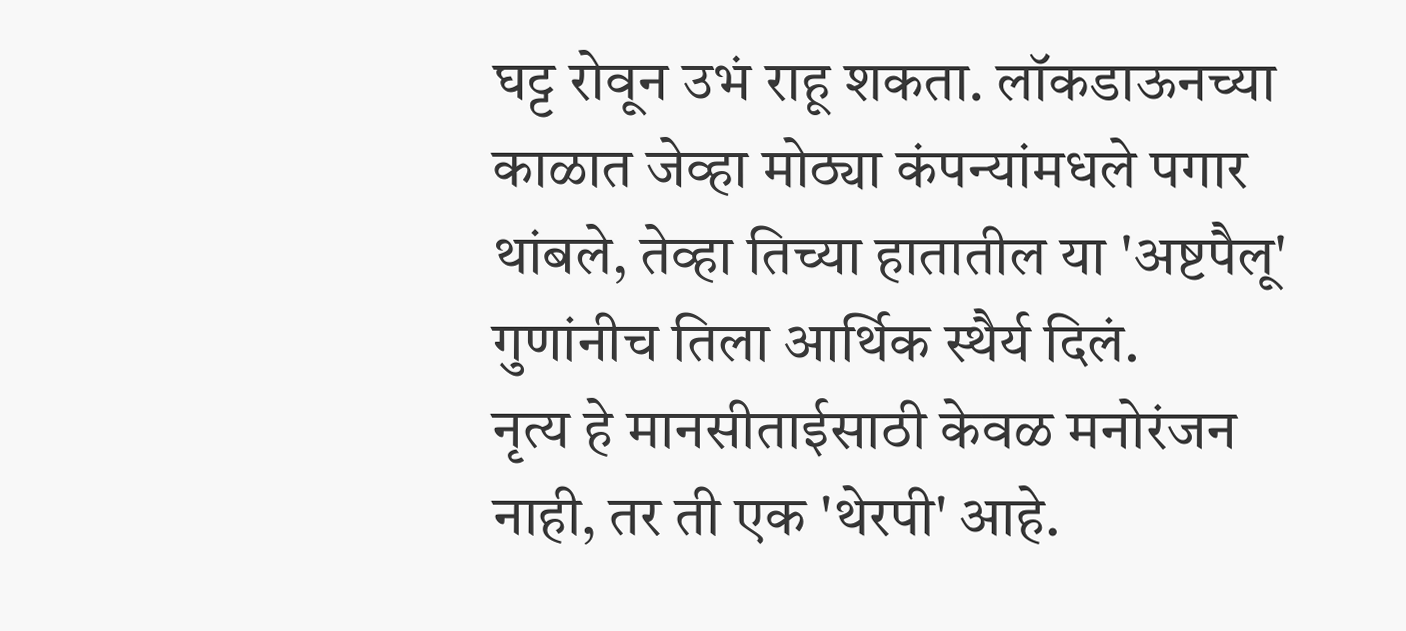घट्ट रोवून उभं राहू शकता. लॉकडाऊनच्या काळात जेव्हा मोठ्या कंपन्यांमधले पगार थांबले, तेव्हा तिच्या हातातील या 'अष्टपैलू' गुणांनीच तिला आर्थिक स्थैर्य दिलं.
नृत्य हे मानसीताईसाठी केवळ मनोरंजन नाही, तर ती एक 'थेरपी' आहे.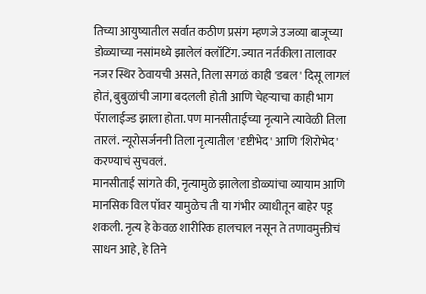तिच्या आयुष्यातील सर्वात कठीण प्रसंग म्हणजे उजव्या बाजूच्या डोळ्याच्या नसांमध्ये झालेलं क्लॉटिंग. ज्यात नर्तकीला तालावर नजर स्थिर ठेवायची असते, तिला सगळं काही 'डबल' दिसू लागलं होतं, बुबुळांची जागा बदलली होती आणि चेहऱ्याचा काही भाग पॅरालाईज्ड झाला होता. पण मानसीताईच्या नृत्याने त्यावेळी तिला तारलं. न्यूरोसर्जननी तिला नृत्यातील 'दृष्टीभेद' आणि 'शिरोभेद' करण्याचं सुचवलं.
मानसीताई सांगते की, नृत्यामुळे झालेला डोळ्यांचा व्यायाम आणि मानसिक विल पॉवर यामुळेच ती या गंभीर व्याधीतून बाहेर पडू शकली. नृत्य हे केवळ शारीरिक हालचाल नसून ते तणावमुक्तीचं साधन आहे, हे तिने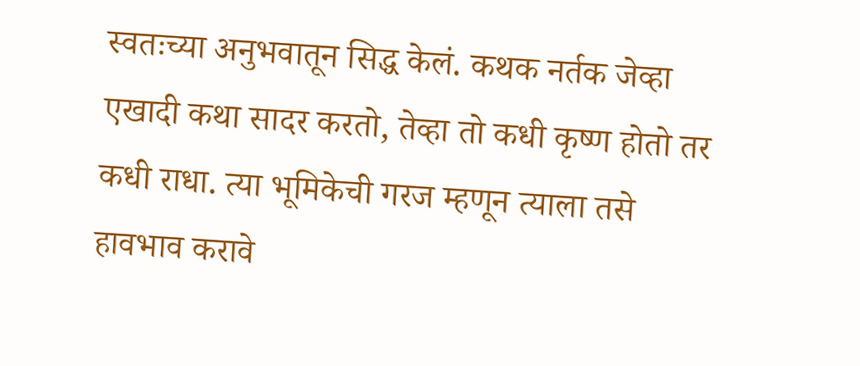स्वतःच्या अनुभवातून सिद्ध केलं. कथक नर्तक जेव्हा एखादी कथा सादर करतो, तेव्हा तो कधी कृष्ण होतो तर कधी राधा. त्या भूमिकेची गरज म्हणून त्याला तसे हावभाव करावे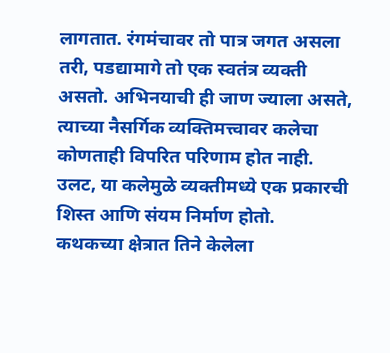लागतात. रंगमंचावर तो पात्र जगत असला तरी, पडद्यामागे तो एक स्वतंत्र व्यक्ती असतो. अभिनयाची ही जाण ज्याला असते, त्याच्या नैसर्गिक व्यक्तिमत्त्वावर कलेचा कोणताही विपरित परिणाम होत नाही. उलट, या कलेमुळे व्यक्तीमध्ये एक प्रकारची शिस्त आणि संयम निर्माण होतो.
कथकच्या क्षेत्रात तिने केलेला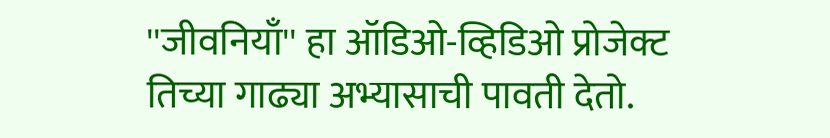''जीवनियाँ'' हा ऑडिओ-व्हिडिओ प्रोजेक्ट तिच्या गाढ्या अभ्यासाची पावती देतो.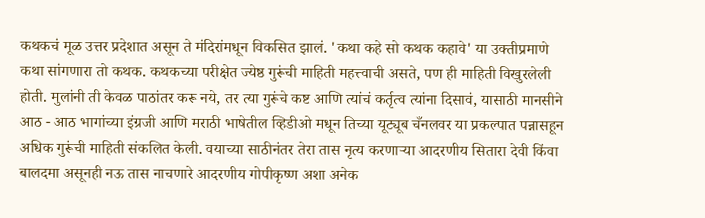कथकचं मूळ उत्तर प्रदेशात असून ते मंदिरांमधून विकसित झालं. 'कथा कहे सो कथक कहावे' या उक्तीप्रमाणे कथा सांगणारा तो कथक. कथकच्या परीक्षेत ज्येष्ठ गुरूंची माहिती महत्त्वाची असते, पण ही माहिती विखुरलेली होती. मुलांनी ती केवळ पाठांतर करू नये, तर त्या गुरूंचे कष्ट आणि त्यांचं कर्तृत्व त्यांना दिसावं, यासाठी मानसीने आठ - आठ भागांच्या इंग्रजी आणि मराठी भाषेतील व्हिडीओ मधून तिच्या यूट्यूब चँनलवर या प्रकल्पात पन्नासहून अधिक गुरूंची माहिती संकलित केली. वयाच्या साठीनंतर तेरा तास नृत्य करणाऱ्या आदरणीय सितारा देवी किंवा बालदमा असूनही नऊ तास नाचणारे आदरणीय गोपीकृष्ण अशा अनेक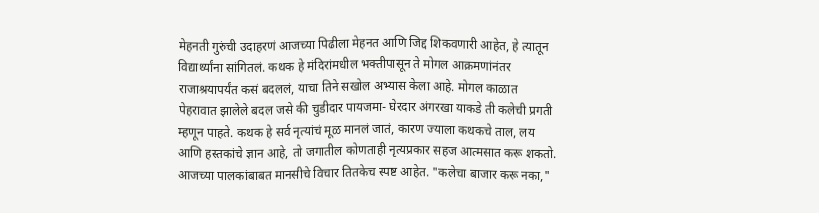मेहनती गुरुंची उदाहरणं आजच्या पिढीला मेहनत आणि जिद्द शिकवणारी आहेत, हे त्यातून विद्यार्थ्यांना सांगितलं. कथक हे मंदिरांमधील भक्तीपासून ते मोगल आक्रमणांनंतर राजाश्रयापर्यंत कसं बदललं, याचा तिने सखोल अभ्यास केला आहे. मोगल काळात पेहरावात झालेले बदल जसे की चुडीदार पायजमा- घेरदार अंगरखा याकडे ती कलेची प्रगती म्हणून पाहते. कथक हे सर्व नृत्यांचं मूळ मानलं जातं, कारण ज्याला कथकचे ताल, लय आणि हस्तकांचे ज्ञान आहे, तो जगातील कोणताही नृत्यप्रकार सहज आत्मसात करू शकतो.
आजच्या पालकांबाबत मानसीचे विचार तितकेच स्पष्ट आहेत. "कलेचा बाजार करू नका,"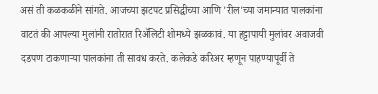असं ती कळकळीने सांगते. आजच्या झटपट प्रसिद्धीच्या आणि 'रील'च्या जमान्यात पालकांना वाटतं की आपल्या मुलांनी रातोरात रिॲलिटी शोमध्ये झळकावं. या हट्टापायी मुलांवर अवाजवी दडपण टाकणाऱ्या पालकांना ती सावध करते. कलेकडे करिअर म्हणून पाहण्यापूर्वी ते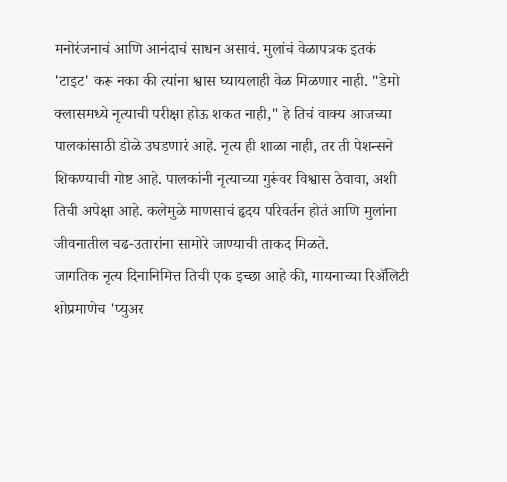मनोरंजनाचं आणि आनंदाचं साधन असावं. मुलांचं वेळापत्रक इतकं 'टाइट' करू नका की त्यांना श्वास घ्यायलाही वेळ मिळणार नाही. "डेमो क्लासमध्ये नृत्याची परीक्षा होऊ शकत नाही," हे तिचं वाक्य आजच्या पालकांसाठी डोळे उघडणारं आहे. नृत्य ही शाळा नाही, तर ती पेशन्सने शिकण्याची गोष्ट आहे. पालकांनी नृत्याच्या गुरूंवर विश्वास ठेवावा, अशी तिची अपेक्षा आहे. कलेमुळे माणसाचं हृदय परिवर्तन होतं आणि मुलांना जीवनातील चढ-उतारांना सामोरे जाण्याची ताकद मिळते.
जागतिक नृत्य दिनानिमित्त तिची एक इच्छा आहे की, गायनाच्या रिॲलिटी शोप्रमाणेच 'प्युअर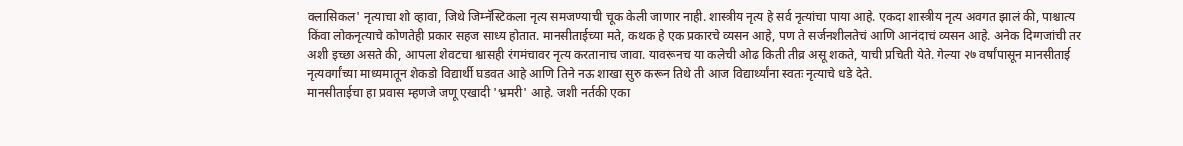क्लासिकल' नृत्याचा शो व्हावा, जिथे जिम्नॅस्टिकला नृत्य समजण्याची चूक केली जाणार नाही. शास्त्रीय नृत्य हे सर्व नृत्यांचा पाया आहे. एकदा शास्त्रीय नृत्य अवगत झालं की, पाश्चात्य किंवा लोकनृत्याचे कोणतेही प्रकार सहज साध्य होतात. मानसीताईच्या मते, कथक हे एक प्रकारचे व्यसन आहे, पण ते सर्जनशीलतेचं आणि आनंदाचं व्यसन आहे. अनेक दिग्गजांची तर अशी इच्छा असते की, आपला शेवटचा श्वासही रंगमंचावर नृत्य करतानाच जावा. यावरूनच या कलेची ओढ किती तीव्र असू शकते, याची प्रचिती येते. गेल्या २७ वर्षांपासून मानसीताई नृत्यवर्गांच्या माध्यमातून शेकडो विद्यार्थी घडवत आहे आणि तिने नऊ शाखा सुरु करून तिथे ती आज विद्यार्थ्यांना स्वतः नृत्याचे धडे देते.
मानसीताईचा हा प्रवास म्हणजे जणू एखादी 'भ्रमरी' आहे. जशी नर्तकी एका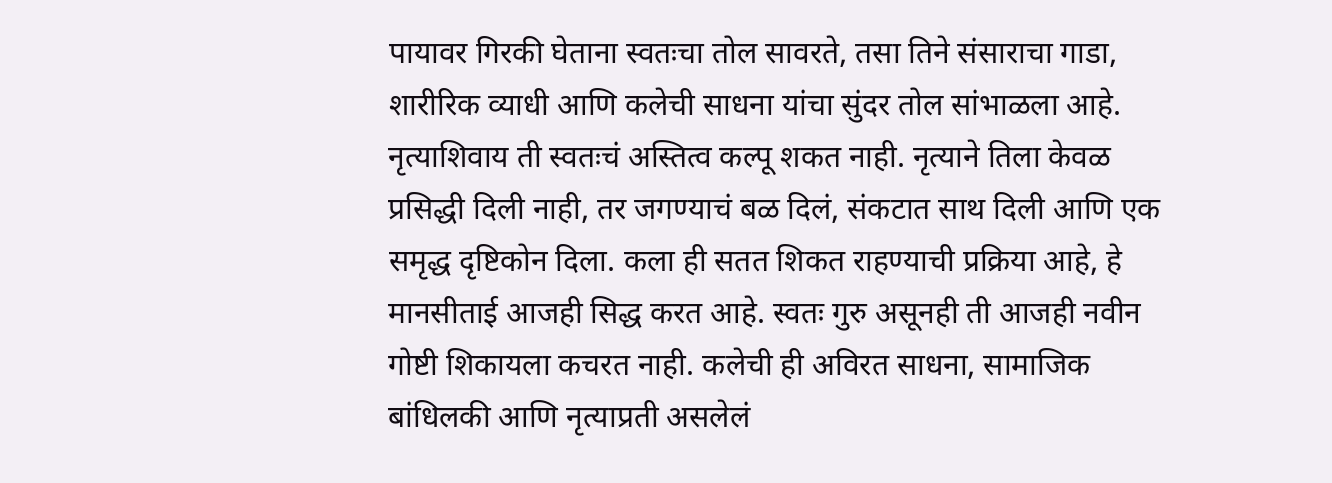पायावर गिरकी घेताना स्वतःचा तोल सावरते, तसा तिने संसाराचा गाडा, शारीरिक व्याधी आणि कलेची साधना यांचा सुंदर तोल सांभाळला आहे. नृत्याशिवाय ती स्वतःचं अस्तित्व कल्पू शकत नाही. नृत्याने तिला केवळ प्रसिद्धी दिली नाही, तर जगण्याचं बळ दिलं, संकटात साथ दिली आणि एक समृद्ध दृष्टिकोन दिला. कला ही सतत शिकत राहण्याची प्रक्रिया आहे, हे मानसीताई आजही सिद्ध करत आहे. स्वतः गुरु असूनही ती आजही नवीन गोष्टी शिकायला कचरत नाही. कलेची ही अविरत साधना, सामाजिक बांधिलकी आणि नृत्याप्रती असलेलं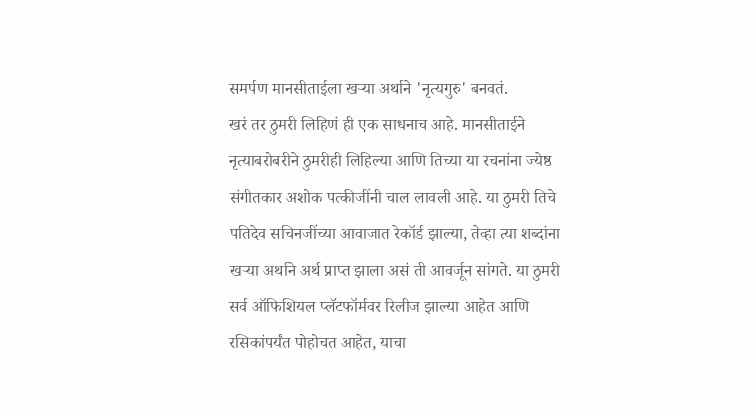समर्पण मानसीताईला खऱ्या अर्थाने 'नृत्यगुरु' बनवतं.
खरं तर ठुमरी लिहिणं ही एक साधनाच आहे. मानसीताईने नृत्याबरोबरीने ठुमरीही लिहिल्या आणि तिच्या या रचनांना ज्येष्ठ संगीतकार अशोक पत्कीजींनी चाल लावली आहे. या ठुमरी तिचे पतिदेव सचिनजींच्या आवाजात रेकॉर्ड झाल्या, तेव्हा त्या शब्दांना खऱ्या अर्थाने अर्थ प्राप्त झाला असं ती आवर्जून सांगते. या ठुमरी सर्व ऑफिशियल प्लॅटफॉर्मवर रिलीज झाल्या आहेत आणि रसिकांपर्यंत पोहोचत आहेत, याचा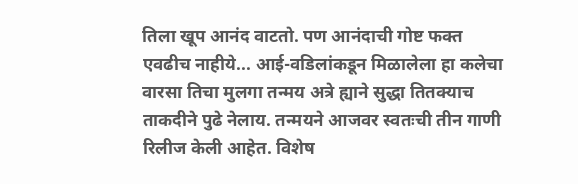तिला खूप आनंद वाटतो. पण आनंदाची गोष्ट फक्त एवढीच नाहीये... आई-वडिलांकडून मिळालेला हा कलेचा वारसा तिचा मुलगा तन्मय अत्रे ह्याने सुद्धा तितक्याच ताकदीने पुढे नेलाय. तन्मयने आजवर स्वतःची तीन गाणी रिलीज केली आहेत. विशेष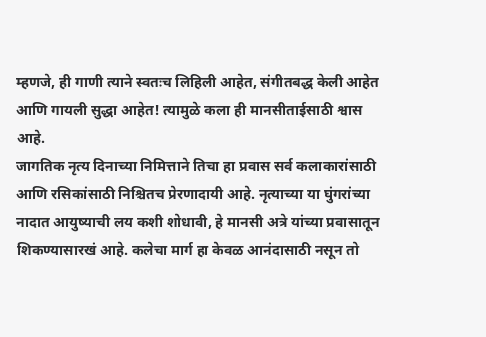म्हणजे, ही गाणी त्याने स्वतःच लिहिली आहेत, संगीतबद्ध केली आहेत आणि गायली सुद्धा आहेत! त्यामुळे कला ही मानसीताईसाठी श्वास आहे.
जागतिक नृत्य दिनाच्या निमित्ताने तिचा हा प्रवास सर्व कलाकारांसाठी आणि रसिकांसाठी निश्चितच प्रेरणादायी आहे. नृत्याच्या या घुंगरांच्या नादात आयुष्याची लय कशी शोधावी, हे मानसी अत्रे यांच्या प्रवासातून शिकण्यासारखं आहे. कलेचा मार्ग हा केवळ आनंदासाठी नसून तो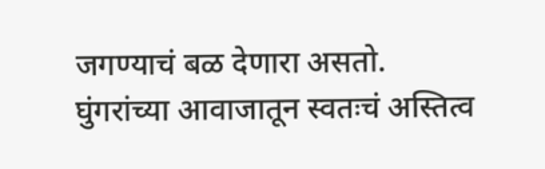जगण्याचं बळ देणारा असतो. घुंगरांच्या आवाजातून स्वतःचं अस्तित्व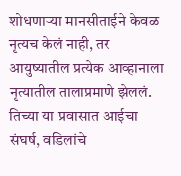शोधणाऱ्या मानसीताईने केवळ नृत्यच केलं नाही, तर आयुष्यातील प्रत्येक आव्हानाला नृत्यातील तालाप्रमाणे झेललं. तिच्या या प्रवासात आईचा संघर्ष, वडिलांचे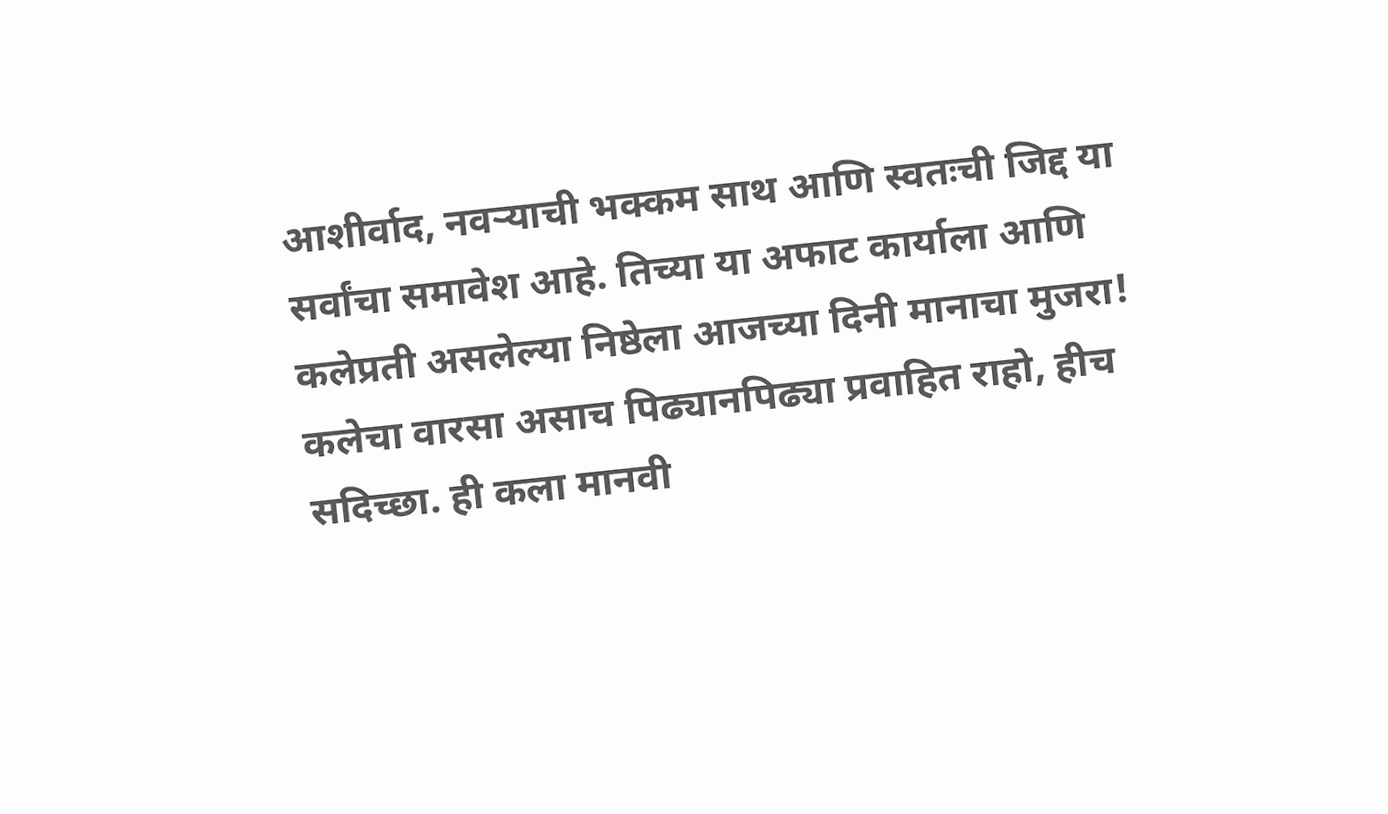आशीर्वाद, नवऱ्याची भक्कम साथ आणि स्वतःची जिद्द या सर्वांचा समावेश आहे. तिच्या या अफाट कार्याला आणि कलेप्रती असलेल्या निष्ठेला आजच्या दिनी मानाचा मुजरा! कलेचा वारसा असाच पिढ्यानपिढ्या प्रवाहित राहो, हीच सदिच्छा. ही कला मानवी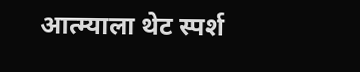आत्म्याला थेट स्पर्श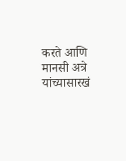करते आणि मानसी अत्रे यांच्यासारखं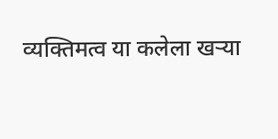व्यक्तिमत्व या कलेला खऱ्या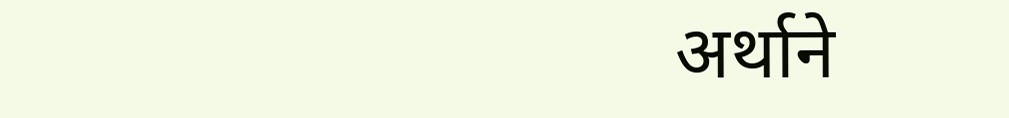अर्थाने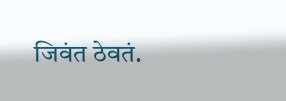जिवंत ठेवतं.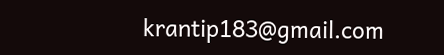krantip183@gmail.com